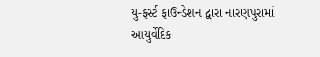યુ-ફર્સ્ટ ફાઉન્ડેશન દ્વારા નારણપુરામાં આયુર્વેદિક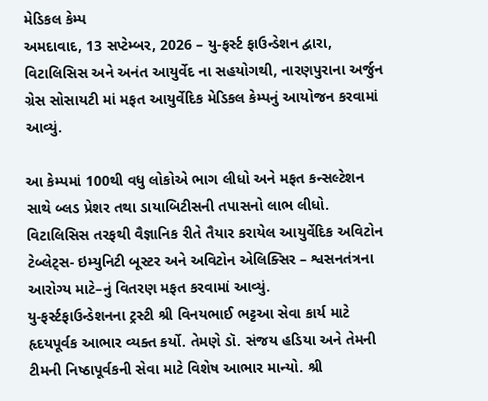મેડિકલ કેમ્પ
અમદાવાદ, 13 સપ્ટેમ્બર, 2026 – યુ-ફર્સ્ટ ફાઉન્ડેશન દ્વારા, વિટાલિસિસ અને અનંત આયુર્વેદ ના સહયોગથી, નારણપુરાના અર્જુન ગ્રેસ સોસાયટી માં મફત આયુર્વેદિક મેડિકલ કેમ્પનું આયોજન કરવામાં આવ્યું.

આ કેમ્પમાં 100થી વધુ લોકોએ ભાગ લીધો અને મફત કન્સલ્ટેશન સાથે બ્લડ પ્રેશર તથા ડાયાબિટીસની તપાસનો લાભ લીધો. વિટાલિસિસ તરફથી વૈજ્ઞાનિક રીતે તૈયાર કરાયેલ આયુર્વેદિક અવિટોન ટેબ્લેટ્સ- ઇમ્યુનિટી બૂસ્ટર અને અવિટોન એલિક્સિર – શ્વસનતંત્રના આરોગ્ય માટે–નું વિતરણ મફત કરવામાં આવ્યું.
યુ-ફર્સ્ટફાઉન્ડેશનના ટ્રસ્ટી શ્રી વિનયભાઈ ભટ્ટઆ સેવા કાર્ય માટે હૃદયપૂર્વક આભાર વ્યક્ત કર્યો. તેમણે ડૉ. સંજય હડિયા અને તેમની ટીમની નિષ્ઠાપૂર્વકની સેવા માટે વિશેષ આભાર માન્યો. શ્રી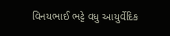વિનયભાઈ ભટ્ટે વધુ આયુર્વેદિક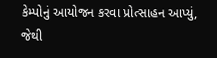કેમ્પોનું આયોજન કરવા પ્રોત્સાહન આપ્યું, જેથી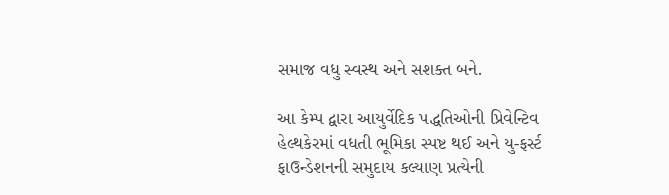સમાજ વધુ સ્વસ્થ અને સશક્ત બને.

આ કેમ્પ દ્વારા આયુર્વેદિક પદ્ધતિઓની પ્રિવેન્ટિવ હેલ્થકેરમાં વધતી ભૂમિકા સ્પષ્ટ થઈ અને યુ-ફર્સ્ટ ફાઉન્ડેશનની સમુદાય કલ્યાણ પ્રત્યેની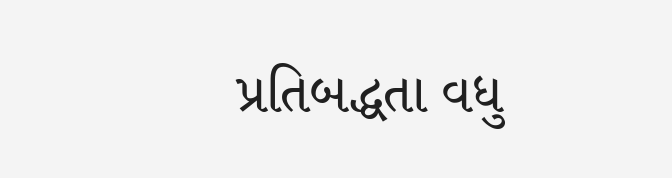પ્રતિબદ્ધતા વધુ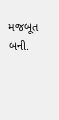મજબૂત બની.